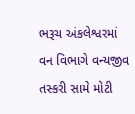ભરૂચ અંકલેશ્વરમાં વન વિભાગે વન્યજીવ તસ્કરી સામે મોટી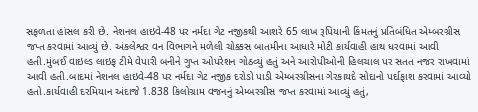સફળતા હાંસલ કરી છે. નેશનલ હાઇવે-48 પર નર્મદા ગેટ નજીકથી આશરે 65 લાખ રૂપિયાની કિંમતનું પ્રતિબંધિત એમ્બરગ્રીસ જપ્ત કરવામાં આવ્યું છે. અંકલેશ્વર વન વિભાગને મળેલી ચોક્કસ બાતમીના આધારે મોટી કાર્યવાહી હાથ ધરવામાં આવી હતી.મુંબઈ વાઇલ્ડ લાઇફ ટીમે વેપારી બનીને ગુપ્ત ઓપરેશન ગોઠવ્યું હતું અને આરોપીઓની હિલચાલ પર સતત નજર રાખવામાં આવી હતી.બાદમાં નેશનલ હાઇવે-48 પર નર્મદા ગેટ નજીક દરોડો પાડી એમ્બરગ્રીસના ગેરકાયદે સોદાનો પર્દાફાશ કરવામાં આવ્યો હતો.કાર્યવાહી દરમિયાન અંદાજે 1.838 કિલોગ્રામ વજનનું એમ્બરગ્રીસ જપ્ત કરવામાં આવ્યું હતું,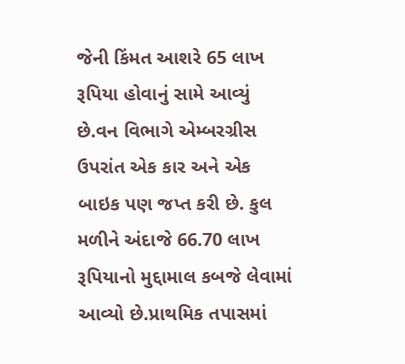જેની કિંમત આશરે 65 લાખ રૂપિયા હોવાનું સામે આવ્યું છે.વન વિભાગે એમ્બરગ્રીસ ઉપરાંત એક કાર અને એક બાઇક પણ જપ્ત કરી છે. કુલ મળીને અંદાજે 66.70 લાખ રૂપિયાનો મુદ્દામાલ કબજે લેવામાં આવ્યો છે.પ્રાથમિક તપાસમાં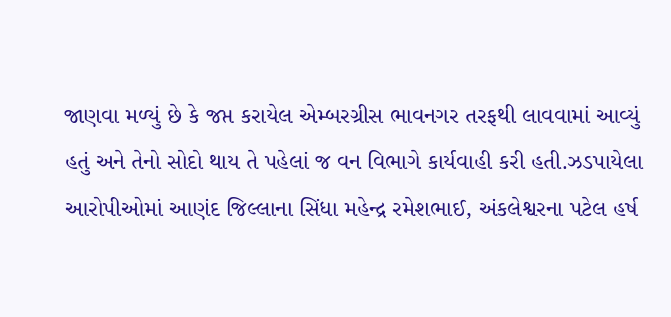જાણવા મળ્યું છે કે જપ્ત કરાયેલ એમ્બરગ્રીસ ભાવનગર તરફથી લાવવામાં આવ્યું હતું અને તેનો સોદો થાય તે પહેલાં જ વન વિભાગે કાર્યવાહી કરી હતી.ઝડપાયેલા આરોપીઓમાં આણંદ જિલ્લાના સિંધા મહેન્દ્ર રમેશભાઈ, અંકલેશ્વરના પટેલ હર્ષ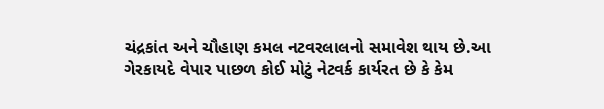ચંદ્રકાંત અને ચૌહાણ કમલ નટવરલાલનો સમાવેશ થાય છે.આ ગેરકાયદે વેપાર પાછળ કોઈ મોટું નેટવર્ક કાર્યરત છે કે કેમ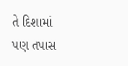તે દિશામાં પણ તપાસ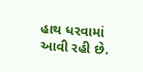હાથ ધરવામાં આવી રહી છે.